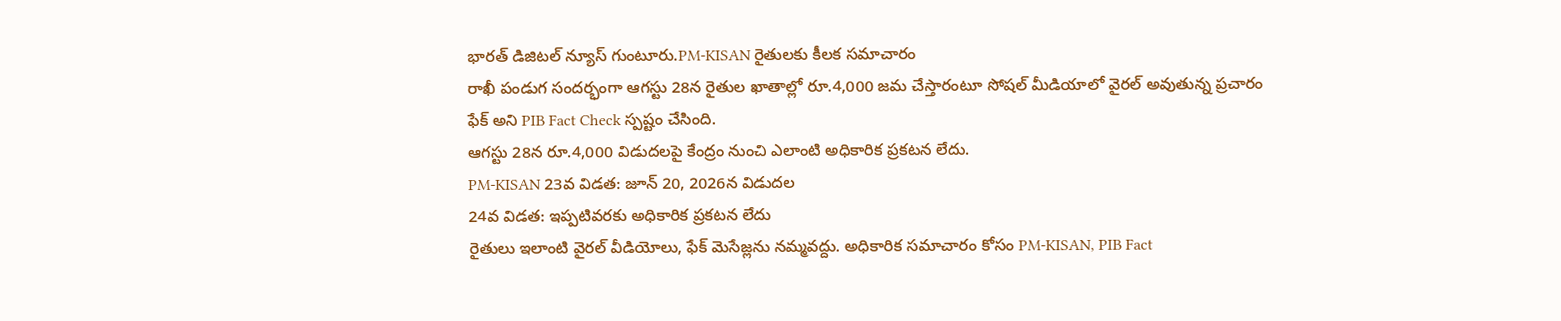భారత్ డిజిటల్ న్యూస్ గుంటూరు.PM-KISAN రైతులకు కీలక సమాచారం
రాఖీ పండుగ సందర్భంగా ఆగస్టు 28న రైతుల ఖాతాల్లో రూ.4,000 జమ చేస్తారంటూ సోషల్ మీడియాలో వైరల్ అవుతున్న ప్రచారం ఫేక్ అని PIB Fact Check స్పష్టం చేసింది.
ఆగస్టు 28న రూ.4,000 విడుదలపై కేంద్రం నుంచి ఎలాంటి అధికారిక ప్రకటన లేదు.
PM-KISAN 23వ విడత: జూన్ 20, 2026న విడుదల
24వ విడత: ఇప్పటివరకు అధికారిక ప్రకటన లేదు
రైతులు ఇలాంటి వైరల్ వీడియోలు, ఫేక్ మెసేజ్లను నమ్మవద్దు. అధికారిక సమాచారం కోసం PM-KISAN, PIB Fact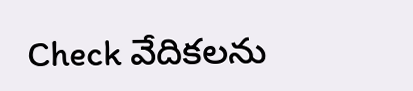Check వేదికలను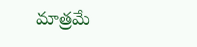మాత్రమే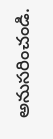అనుసరించండి.